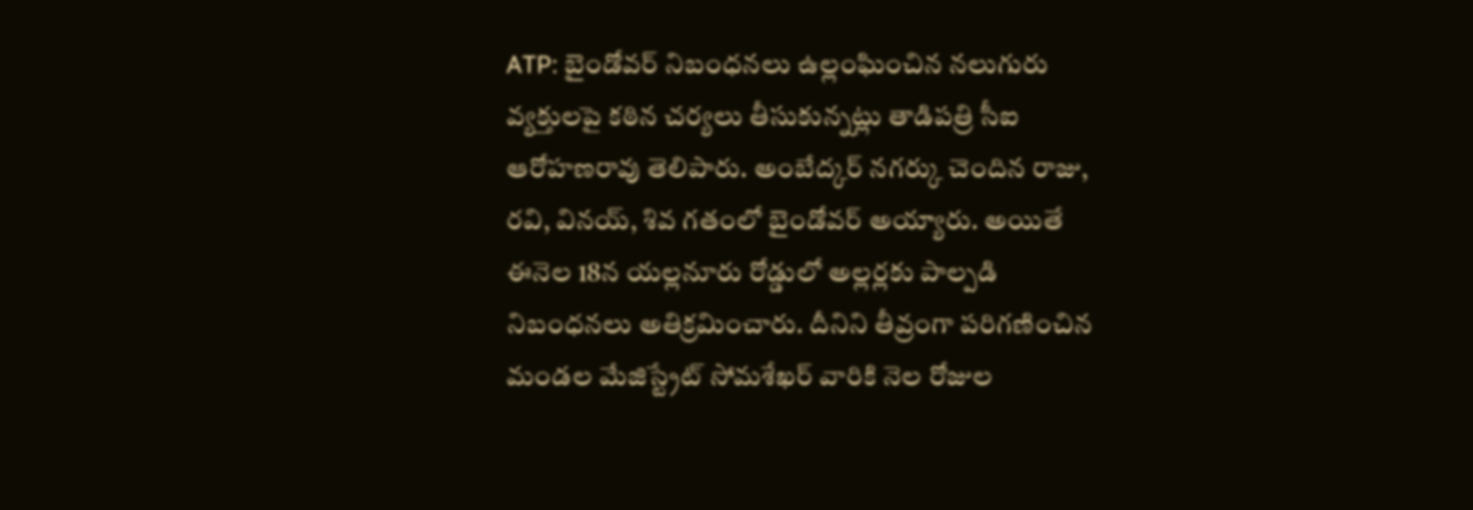ATP: బైండోవర్ నిబంధనలు ఉల్లంఘించిన నలుగురు వ్యక్తులపై కఠిన చర్యలు తీసుకున్నట్లు తాడిపత్రి సీఐ ఆరోహణరావు తెలిపారు. అంబేద్కర్ నగర్కు చెందిన రాజు, రవి, వినయ్, శివ గతంలో బైండోవర్ అయ్యారు. అయితే ఈనెల 18న యల్లనూరు రోడ్డులో అల్లర్లకు పాల్పడి నిబంధనలు అతిక్రమించారు. దీనిని తీవ్రంగా పరిగణించిన మండల మేజిస్ట్రేట్ సోమశేఖర్ వారికి నెల రోజుల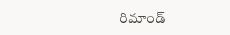రిమాండ్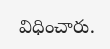విధించారు.